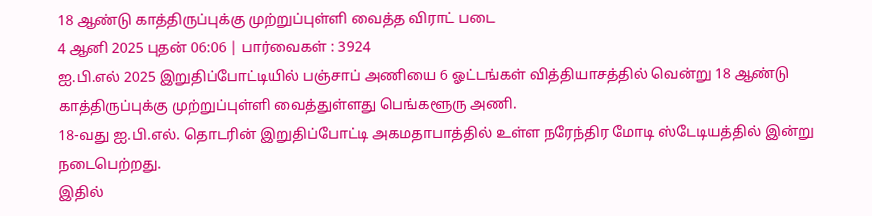18 ஆண்டு காத்திருப்புக்கு முற்றுப்புள்ளி வைத்த விராட் படை
4 ஆனி 2025 புதன் 06:06 | பார்வைகள் : 3924
ஐ.பி.எல் 2025 இறுதிப்போட்டியில் பஞ்சாப் அணியை 6 ஓட்டங்கள் வித்தியாசத்தில் வென்று 18 ஆண்டு காத்திருப்புக்கு முற்றுப்புள்ளி வைத்துள்ளது பெங்களூரு அணி.
18-வது ஐ.பி.எல். தொடரின் இறுதிப்போட்டி அகமதாபாத்தில் உள்ள நரேந்திர மோடி ஸ்டேடியத்தில் இன்று நடைபெற்றது.
இதில்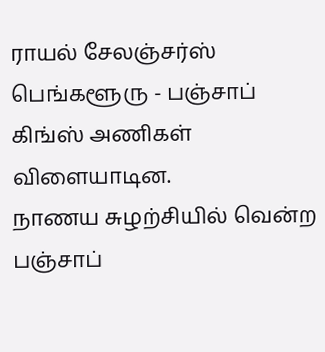ராயல் சேலஞ்சர்ஸ் பெங்களூரு - பஞ்சாப் கிங்ஸ் அணிகள் விளையாடின.
நாணய சுழற்சியில் வென்ற பஞ்சாப்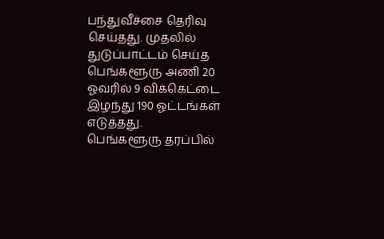பந்துவீச்சை தெரிவு செய்தது. முதலில் துடுப்பாட்டம் செய்த பெங்களூரு அணி 20 ஓவரில் 9 விக்கெட்டை இழந்து 190 ஓட்டங்கள் எடுத்தது.
பெங்களூரு தரப்பில்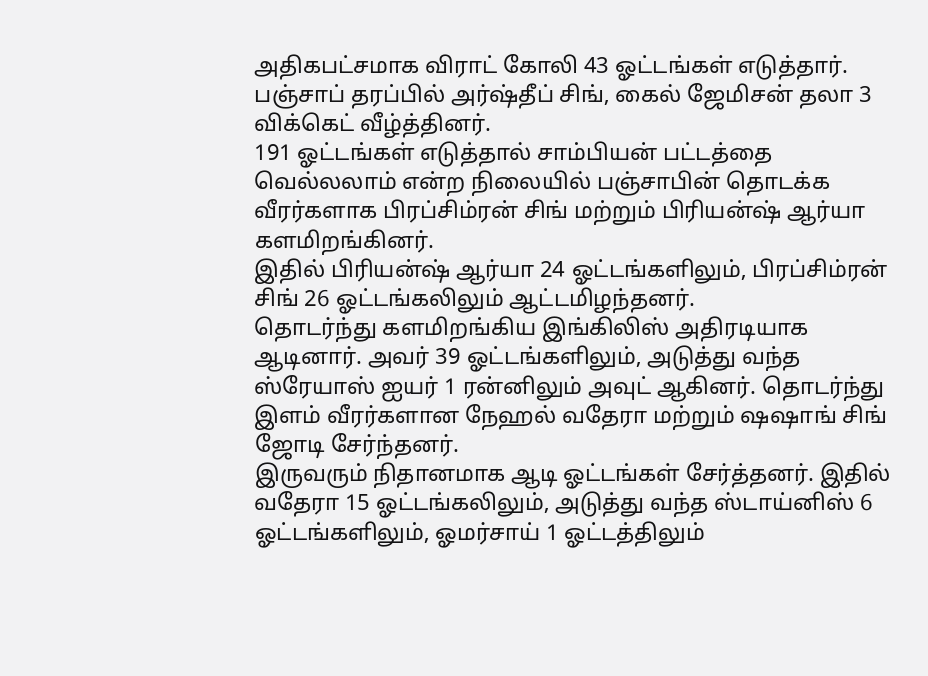அதிகபட்சமாக விராட் கோலி 43 ஓட்டங்கள் எடுத்தார். பஞ்சாப் தரப்பில் அர்ஷ்தீப் சிங், கைல் ஜேமிசன் தலா 3 விக்கெட் வீழ்த்தினர்.
191 ஓட்டங்கள் எடுத்தால் சாம்பியன் பட்டத்தை வெல்லலாம் என்ற நிலையில் பஞ்சாபின் தொடக்க வீரர்களாக பிரப்சிம்ரன் சிங் மற்றும் பிரியன்ஷ் ஆர்யா களமிறங்கினர்.
இதில் பிரியன்ஷ் ஆர்யா 24 ஓட்டங்களிலும், பிரப்சிம்ரன் சிங் 26 ஓட்டங்கலிலும் ஆட்டமிழந்தனர்.
தொடர்ந்து களமிறங்கிய இங்கிலிஸ் அதிரடியாக ஆடினார். அவர் 39 ஓட்டங்களிலும், அடுத்து வந்த ஸ்ரேயாஸ் ஐயர் 1 ரன்னிலும் அவுட் ஆகினர். தொடர்ந்து இளம் வீரர்களான நேஹல் வதேரா மற்றும் ஷஷாங் சிங் ஜோடி சேர்ந்தனர்.
இருவரும் நிதானமாக ஆடி ஓட்டங்கள் சேர்த்தனர். இதில் வதேரா 15 ஓட்டங்கலிலும், அடுத்து வந்த ஸ்டாய்னிஸ் 6 ஓட்டங்களிலும், ஓமர்சாய் 1 ஓட்டத்திலும்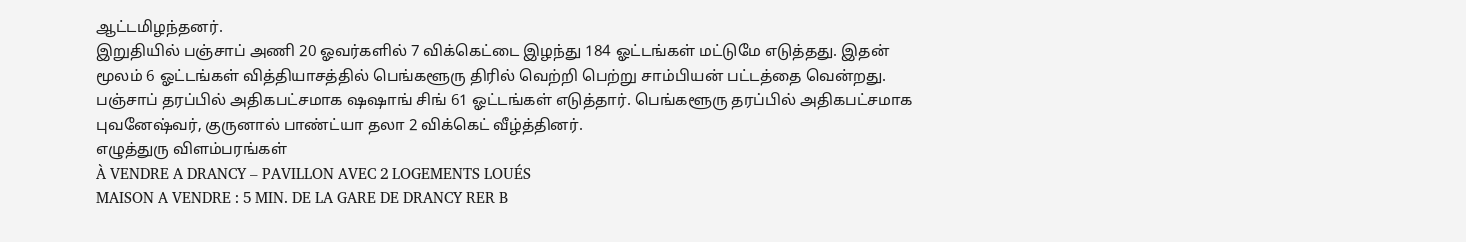ஆட்டமிழந்தனர்.
இறுதியில் பஞ்சாப் அணி 20 ஓவர்களில் 7 விக்கெட்டை இழந்து 184 ஓட்டங்கள் மட்டுமே எடுத்தது. இதன் மூலம் 6 ஓட்டங்கள் வித்தியாசத்தில் பெங்களூரு திரில் வெற்றி பெற்று சாம்பியன் பட்டத்தை வென்றது.
பஞ்சாப் தரப்பில் அதிகபட்சமாக ஷஷாங் சிங் 61 ஓட்டங்கள் எடுத்தார். பெங்களூரு தரப்பில் அதிகபட்சமாக புவனேஷ்வர், குருனால் பாண்ட்யா தலா 2 விக்கெட் வீழ்த்தினர்.
எழுத்துரு விளம்பரங்கள்
À VENDRE A DRANCY – PAVILLON AVEC 2 LOGEMENTS LOUÉS
MAISON A VENDRE : 5 MIN. DE LA GARE DE DRANCY RER B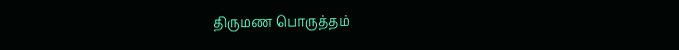திருமண பொருத்தம்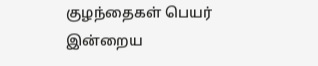குழந்தைகள் பெயர்
இன்றைய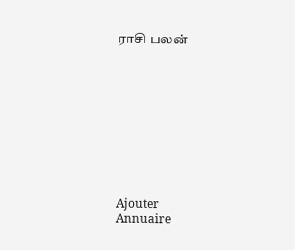ராசி பலன்










Ajouter
Annuaire